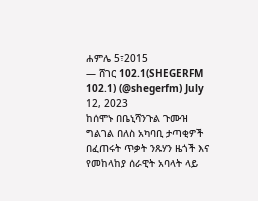ሐምሌ 5፣2015
— ሸገር 102.1(SHEGERFM 102.1) (@shegerfm) July 12, 2023
ከሰሞኑ በቤኒሻንጉል ጉሙዝ ግልገል በለስ አካባቢ ታጣቂዎች በፈጠሩት ጥቃት ንጹሃን ዜጎች እና የመከላከያ ሰራዊት አባላት ላይ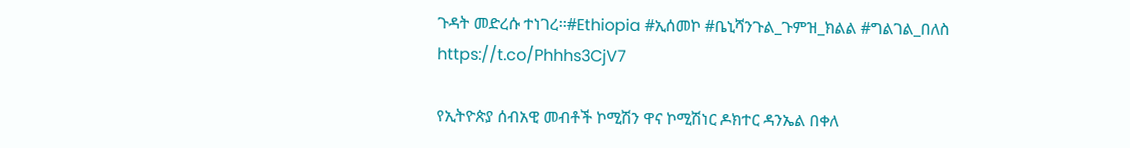ጉዳት መድረሱ ተነገረ፡፡#Ethiopia #ኢሰመኮ #ቤኒሻንጉል_ጉምዝ_ክልል #ግልገል_በለስ https://t.co/Phhhs3CjV7

የኢትዮጵያ ሰብአዊ መብቶች ኮሚሽን ዋና ኮሚሽነር ዶክተር ዳንኤል በቀለ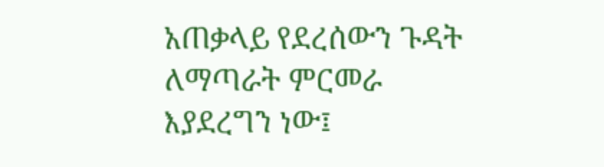አጠቃላይ የደረሰውን ጉዳት ለማጣራት ምርመራ እያደረግን ነው፤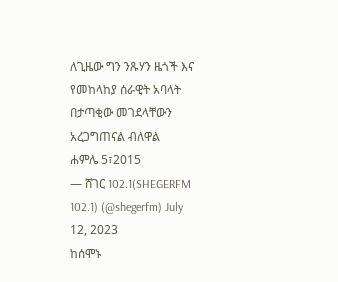ለጊዜው ግን ንጹሃን ዜጎች እና የመከላከያ ሰራዊት አባላት በታጣቂው መገደላቸውን አረጋግጠናል ብለዋል
ሐምሌ 5፣2015
— ሸገር 102.1(SHEGERFM 102.1) (@shegerfm) July 12, 2023
ከሰሞኑ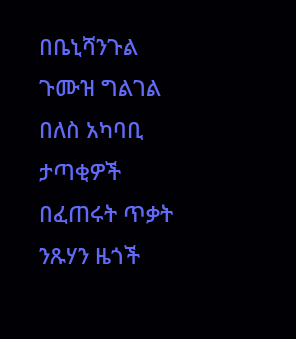በቤኒሻንጉል ጉሙዝ ግልገል በለስ አካባቢ ታጣቂዎች በፈጠሩት ጥቃት ንጹሃን ዜጎች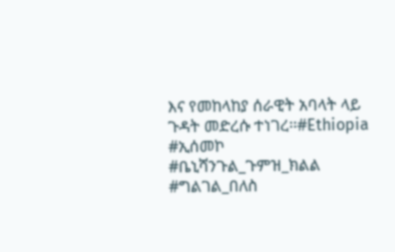እና የመከላከያ ሰራዊት አባላት ላይ ጉዳት መድረሱ ተነገረ፡፡#Ethiopia #ኢሰመኮ #ቤኒሻንጉል_ጉምዝ_ክልል #ግልገል_በለስ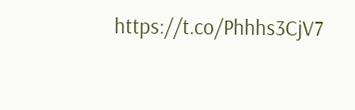https://t.co/Phhhs3CjV7